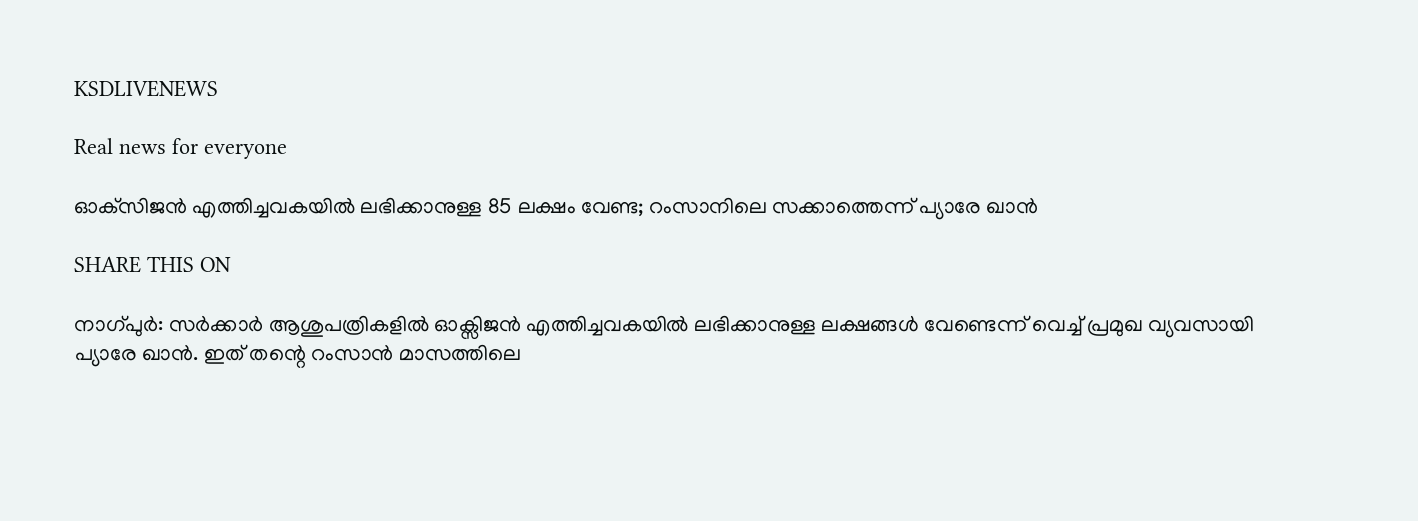KSDLIVENEWS

Real news for everyone

ഓക്‌സിജന്‍ എത്തിച്ചവകയില്‍ ലഭിക്കാനുള്ള 85 ലക്ഷം വേണ്ട; റംസാനിലെ സക്കാത്തെന്ന് പ്യാരേ ഖാന്‍

SHARE THIS ON

നാഗ്പുർ: സർക്കാർ ആശുപത്രികളിൽ ഓക്സിജൻ എത്തിച്ചവകയിൽ ലഭിക്കാനുള്ള ലക്ഷങ്ങൾ വേണ്ടെന്ന് വെച്ച് പ്രമുഖ വ്യവസായി പ്യാരേ ഖാൻ. ഇത് തന്റെ റംസാൻ മാസത്തിലെ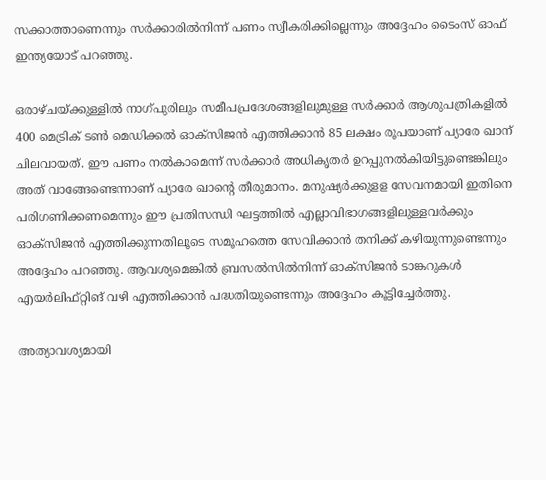സക്കാത്താണെന്നും സർക്കാരിൽനിന്ന് പണം സ്വീകരിക്കില്ലെന്നും അദ്ദേഹം ടൈംസ് ഓഫ് ഇന്ത്യയോട് പറഞ്ഞു.

ഒരാഴ്ചയ്ക്കുള്ളിൽ നാഗ്പുരിലും സമീപപ്രദേശങ്ങളിലുമുള്ള സർക്കാർ ആശുപത്രികളിൽ 400 മെട്രിക് ടൺ മെഡിക്കൽ ഓക്സിജൻ എത്തിക്കാൻ 85 ലക്ഷം രൂപയാണ് പ്യാരേ ഖാന് ചിലവായത്. ഈ പണം നൽകാമെന്ന് സർക്കാർ അധികൃതർ ഉറപ്പുനൽകിയിട്ടുണ്ടെങ്കിലും അത് വാങ്ങേണ്ടെന്നാണ് പ്യാരേ ഖാന്റെ തീരുമാനം. മനുഷ്യർക്കുളള സേവനമായി ഇതിനെ പരിഗണിക്കണമെന്നും ഈ പ്രതിസന്ധി ഘട്ടത്തിൽ എല്ലാവിഭാഗങ്ങളിലുള്ളവർക്കും ഓക്സിജൻ എത്തിക്കുന്നതിലൂടെ സമൂഹത്തെ സേവിക്കാൻ തനിക്ക് കഴിയുന്നുണ്ടെന്നും അദ്ദേഹം പറഞ്ഞു. ആവശ്യമെങ്കിൽ ബ്രസൽസിൽനിന്ന് ഓക്സിജൻ ടാങ്കറുകൾ എയർലിഫ്റ്റിങ് വഴി എത്തിക്കാൻ പദ്ധതിയുണ്ടെന്നും അദ്ദേഹം കൂട്ടിച്ചേർത്തു.

അത്യാവശ്യമായി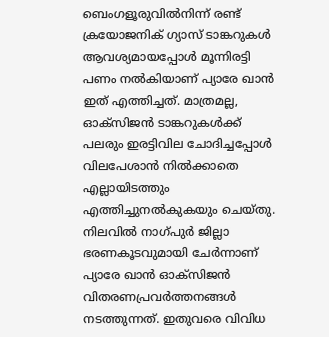ബെംഗളൂരുവിൽനിന്ന് രണ്ട് ക്രയോജനിക് ഗ്യാസ് ടാങ്കറുകൾ ആവശ്യമായപ്പോൾ മൂന്നിരട്ടി പണം നൽകിയാണ് പ്യാരേ ഖാൻ ഇത് എത്തിച്ചത്. മാത്രമല്ല, ഓക്സിജൻ ടാങ്കറുകൾക്ക് പലരും ഇരട്ടിവില ചോദിച്ചപ്പോൾ വിലപേശാൻ നിൽക്കാതെ എല്ലായിടത്തും എത്തിച്ചുനൽകുകയും ചെയ്തു. നിലവിൽ നാഗ്പുർ ജില്ലാ ഭരണകൂടവുമായി ചേർന്നാണ് പ്യാരേ ഖാൻ ഓക്സിജൻ വിതരണപ്രവർത്തനങ്ങൾ നടത്തുന്നത്. ഇതുവരെ വിവിധ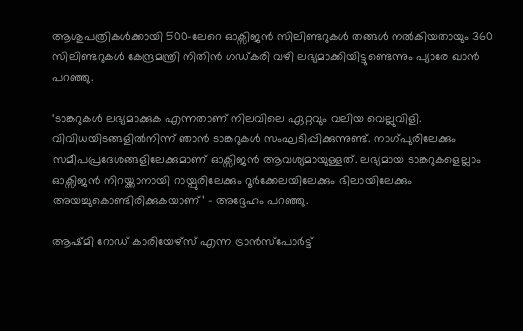ആശുപത്രികൾക്കായി 500-ലേറെ ഓക്സിജൻ സിലിണ്ടറുകൾ തങ്ങൾ നൽകിയതായും 360 സിലിണ്ടറുകൾ കേന്ദ്രമന്ത്രി നിതിൻ ഗഡ്കരി വഴി ലഭ്യമാക്കിയിട്ടുണ്ടെന്നും പ്യാരേ ഖാൻ പറഞ്ഞു.

‘ടാങ്കറുകൾ ലഭ്യമാക്കുക എന്നതാണ് നിലവിലെ ഏറ്റവും വലിയ വെല്ലുവിളി. വിവിധയിടങ്ങളിൽനിന്ന് ഞാൻ ടാങ്കറുകൾ സംഘടിപ്പിക്കുന്നുണ്ട്. നാഗ്പുരിലേക്കും സമീപപ്രദേശങ്ങളിലേക്കുമാണ് ഓക്സിജൻ ആവശ്യമായുള്ളത്. ലഭ്യമായ ടാങ്കറുകളെല്ലാം ഓക്സിജൻ നിറയ്ക്കാനായി റായ്പുരിലേക്കും റൂർക്കേലയിലേക്കും ഭിലായിലേക്കും അയച്ചുകൊണ്ടിരിക്കുകയാണ്’ – അദ്ദേഹം പറഞ്ഞു.

ആഷ്മി റോഡ് കാരിയേഴ്സ് എന്ന ട്രാൻസ്പോർട്ട്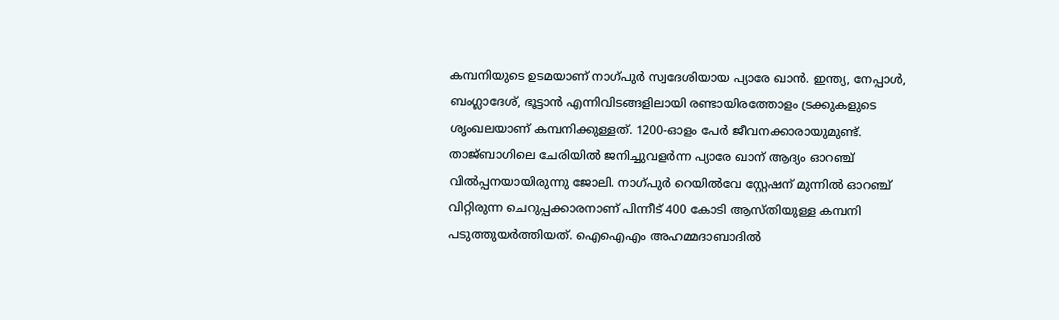കമ്പനിയുടെ ഉടമയാണ് നാഗ്പുർ സ്വദേശിയായ പ്യാരേ ഖാൻ. ഇന്ത്യ, നേപ്പാൾ, ബംഗ്ലാദേശ്, ഭൂട്ടാൻ എന്നിവിടങ്ങളിലായി രണ്ടായിരത്തോളം ട്രക്കുകളുടെ ശൃംഖലയാണ് കമ്പനിക്കുള്ളത്. 1200-ഓളം പേർ ജീവനക്കാരായുമുണ്ട്. താജ്ബാഗിലെ ചേരിയിൽ ജനിച്ചുവളർന്ന പ്യാരേ ഖാന് ആദ്യം ഓറഞ്ച് വിൽപ്പനയായിരുന്നു ജോലി. നാഗ്പുർ റെയിൽവേ സ്റ്റേഷന് മുന്നിൽ ഓറഞ്ച് വിറ്റിരുന്ന ചെറുപ്പക്കാരനാണ് പിന്നീട് 400 കോടി ആസ്തിയുള്ള കമ്പനി പടുത്തുയർത്തിയത്. ഐഐഎം അഹമ്മദാബാദിൽ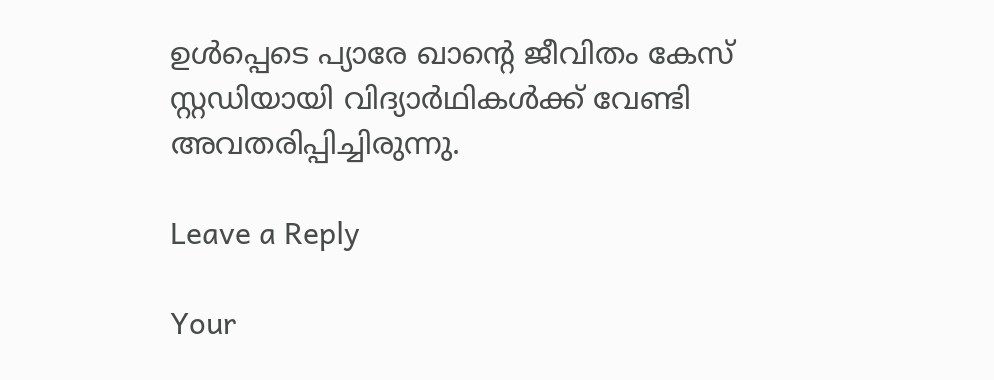ഉൾപ്പെടെ പ്യാരേ ഖാന്റെ ജീവിതം കേസ് സ്റ്റഡിയായി വിദ്യാർഥികൾക്ക് വേണ്ടി അവതരിപ്പിച്ചിരുന്നു.

Leave a Reply

Your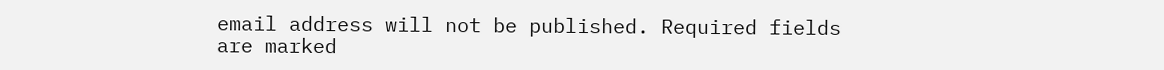email address will not be published. Required fields are marked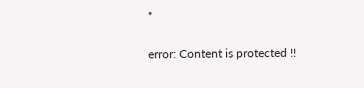*

error: Content is protected !!